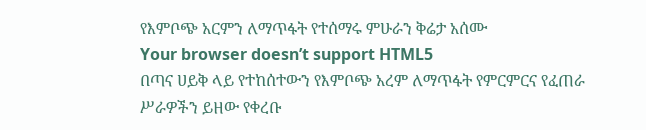የእምቦጭ አርምን ለማጥፋት የተሰማሩ ምሁራን ቅሬታ አሰሙ
Your browser doesn’t support HTML5
በጣና ሀይቅ ላይ የተከሰተውን የእምቦጭ አረም ለማጥፋት የምርምርና የፈጠራ ሥራዎችን ይዘው የቀረቡ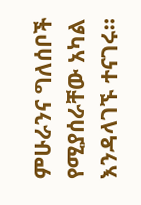ምሁራንና ግለሰቦች የሚያሰራቸው አካል እንዳላገኙ ተናገሩ።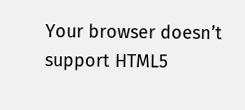Your browser doesn’t support HTML5